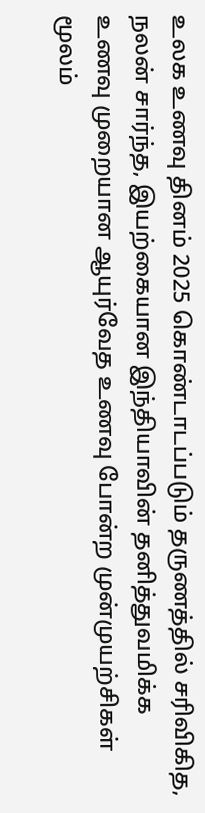உலக உணவு தினம் 2025 கொண்டாடப்படும் தருணத்தில் சரிவிகித, நலன் சார்ந்த, இயற்கையான இந்தியாவின் தனித்துவமிக்க உணவு முறையான ஆயுர்வேத உணவு போன்ற முன்முயற்சிகள் மூலம்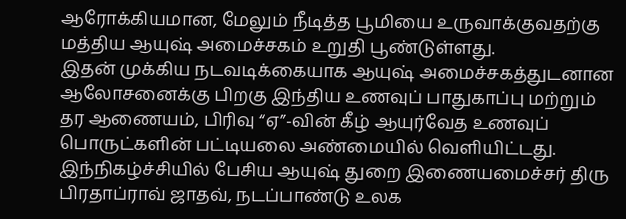ஆரோக்கியமான, மேலும் நீடித்த பூமியை உருவாக்குவதற்கு மத்திய ஆயுஷ் அமைச்சகம் உறுதி பூண்டுள்ளது.
இதன் முக்கிய நடவடிக்கையாக ஆயுஷ் அமைச்சகத்துடனான ஆலோசனைக்கு பிறகு இந்திய உணவுப் பாதுகாப்பு மற்றும் தர ஆணையம், பிரிவு “ஏ”-வின் கீழ் ஆயுர்வேத உணவுப் பொருட்களின் பட்டியலை அண்மையில் வெளியிட்டது.
இந்நிகழ்ச்சியில் பேசிய ஆயுஷ் துறை இணையமைச்சர் திரு பிரதாப்ராவ் ஜாதவ், நடப்பாண்டு உலக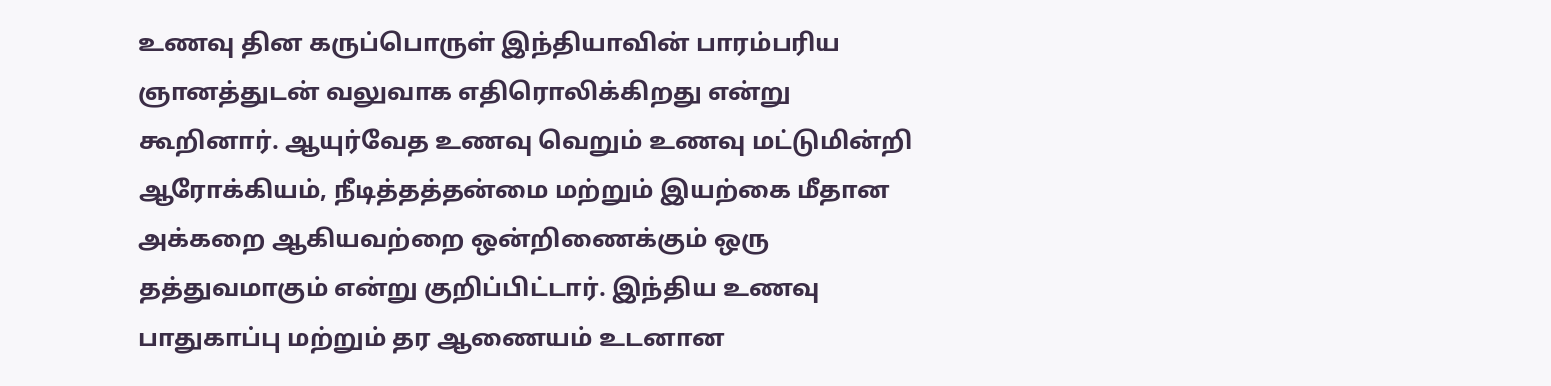உணவு தின கருப்பொருள் இந்தியாவின் பாரம்பரிய ஞானத்துடன் வலுவாக எதிரொலிக்கிறது என்று கூறினார். ஆயுர்வேத உணவு வெறும் உணவு மட்டுமின்றி ஆரோக்கியம், நீடித்தத்தன்மை மற்றும் இயற்கை மீதான அக்கறை ஆகியவற்றை ஒன்றிணைக்கும் ஒரு தத்துவமாகும் என்று குறிப்பிட்டார். இந்திய உணவு பாதுகாப்பு மற்றும் தர ஆணையம் உடனான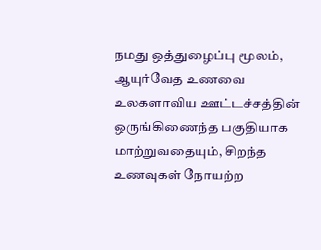நமது ஒத்துழைப்பு மூலம், ஆயுர்வேத உணவை உலகளாவிய ஊட்டச்சத்தின் ஒருங்கிணைந்த பகுதியாக மாற்றுவதையும், சிறந்த உணவுகள் நோயற்ற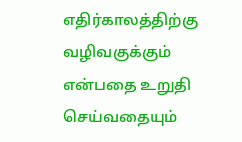எதிர்காலத்திற்கு வழிவகுக்கும் என்பதை உறுதி செய்வதையும்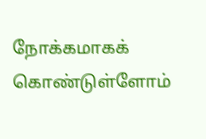நோக்கமாகக் கொண்டுள்ளோம்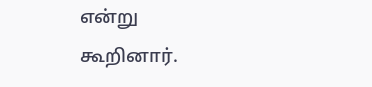என்று கூறினார்.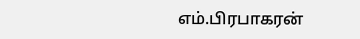எம்.பிரபாகரன்